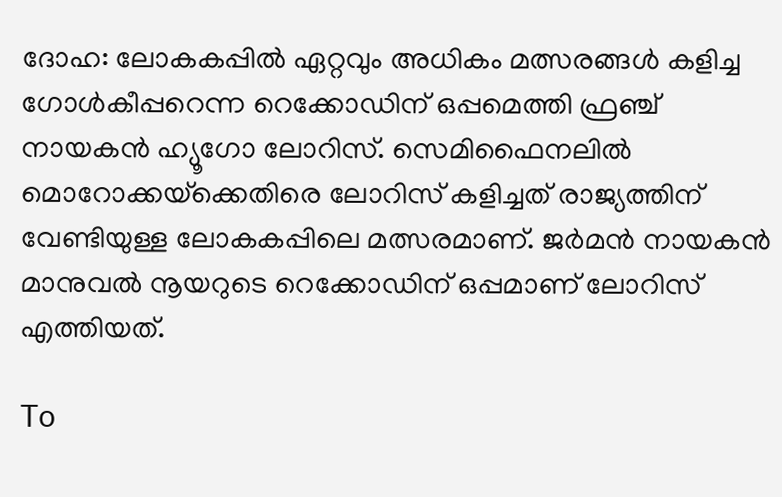ദോഹ: ലോകകപ്പില്‍ ഏറ്റവും അധികം മത്സരങ്ങള്‍ കളിച്ച ഗോള്‍കീപ്പറെന്ന റെക്കോഡിന് ഒപ്പമെത്തി ഫ്രഞ്ച് നായകന്‍ ഹ്യൂഗോ ലോറിസ്. സെമിഫൈനലില്‍ മൊറോക്കയ്‌ക്കെതിരെ ലോറിസ് കളിച്ചത് രാജ്യത്തിന് വേണ്ടിയുള്ള ലോകകപ്പിലെ മത്സരമാണ്. ജര്‍മന്‍ നായകന്‍ മാനുവല്‍ നൂയറുടെ റെക്കോഡിന് ഒപ്പമാണ് ലോറിസ് എത്തിയത്.

To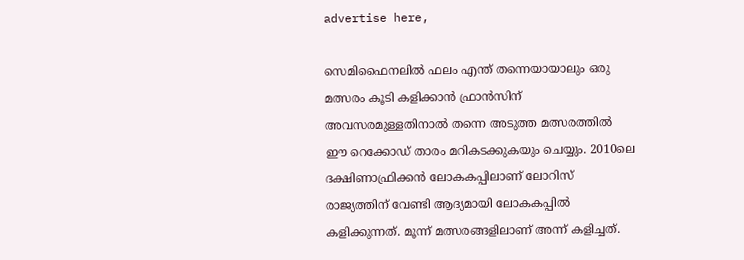advertise here,

സെമിഫൈനലില്‍ ഫലം എന്ത് തന്നെയായാലും ഒരു മത്സരം കൂടി കളിക്കാന്‍ ഫ്രാന്‍സിന് അവസരമുള്ളതിനാല്‍ തന്നെ അടുത്ത മത്സരത്തില്‍ ഈ റെക്കോഡ് താരം മറികടക്കുകയും ചെയ്യും. 2010ലെ ദക്ഷിണാഫ്രിക്കന്‍ ലോകകപ്പിലാണ് ലോറിസ് രാജ്യത്തിന് വേണ്ടി ആദ്യമായി ലോകകപ്പില്‍ കളിക്കുന്നത്. മൂന്ന് മത്സരങ്ങളിലാണ് അന്ന് കളിച്ചത്.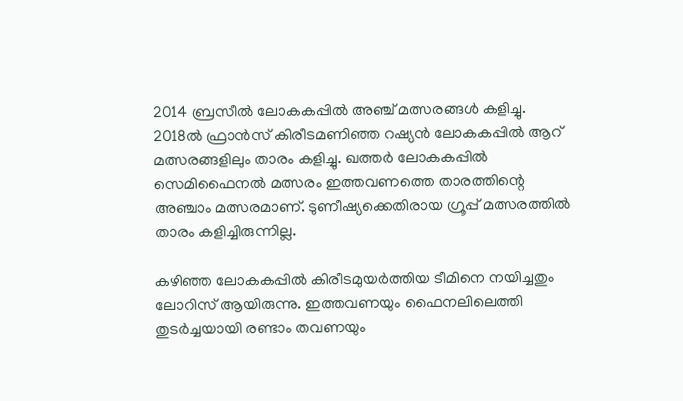2014 ബ്രസീല്‍ ലോകകപ്പില്‍ അഞ്ച് മത്സരങ്ങള്‍ കളിച്ചു. 2018ല്‍ ഫ്രാന്‍സ് കിരീടമണിഞ്ഞ റഷ്യന്‍ ലോകകപ്പില്‍ ആറ് മത്സരങ്ങളിലും താരം കളിച്ചു. ഖത്തര്‍ ലോകകപ്പില്‍ സെമിഫൈനല്‍ മത്സരം ഇത്തവണത്തെ താരത്തിന്റെ അഞ്ചാം മത്സരമാണ്. ടുണീഷ്യക്കെതിരായ ഗ്രൂപ്പ് മത്സരത്തില്‍ താരം കളിച്ചിരുന്നില്ല.

കഴിഞ്ഞ ലോകകപ്പില്‍ കിരീടമുയര്‍ത്തിയ ടീമിനെ നയിച്ചതും ലോറിസ് ആയിരുന്നു. ഇത്തവണയും ഫൈനലിലെത്തി തുടര്‍ച്ചയായി രണ്ടാം തവണയും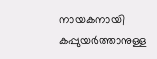നായകനായി കപ്പുയര്‍ത്താനുള്ള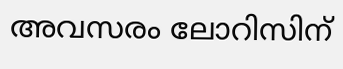അവസരം ലോറിസിന്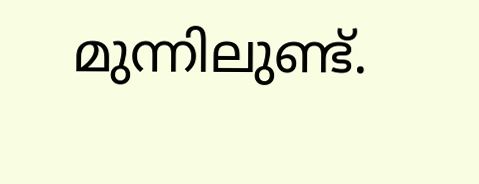മുന്നിലുണ്ട്.